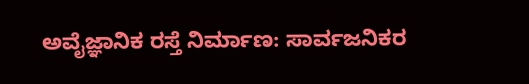ಅವೈಜ್ಞಾನಿಕ ರಸ್ತೆ ನಿರ್ಮಾಣ: ಸಾರ್ವಜನಿಕರ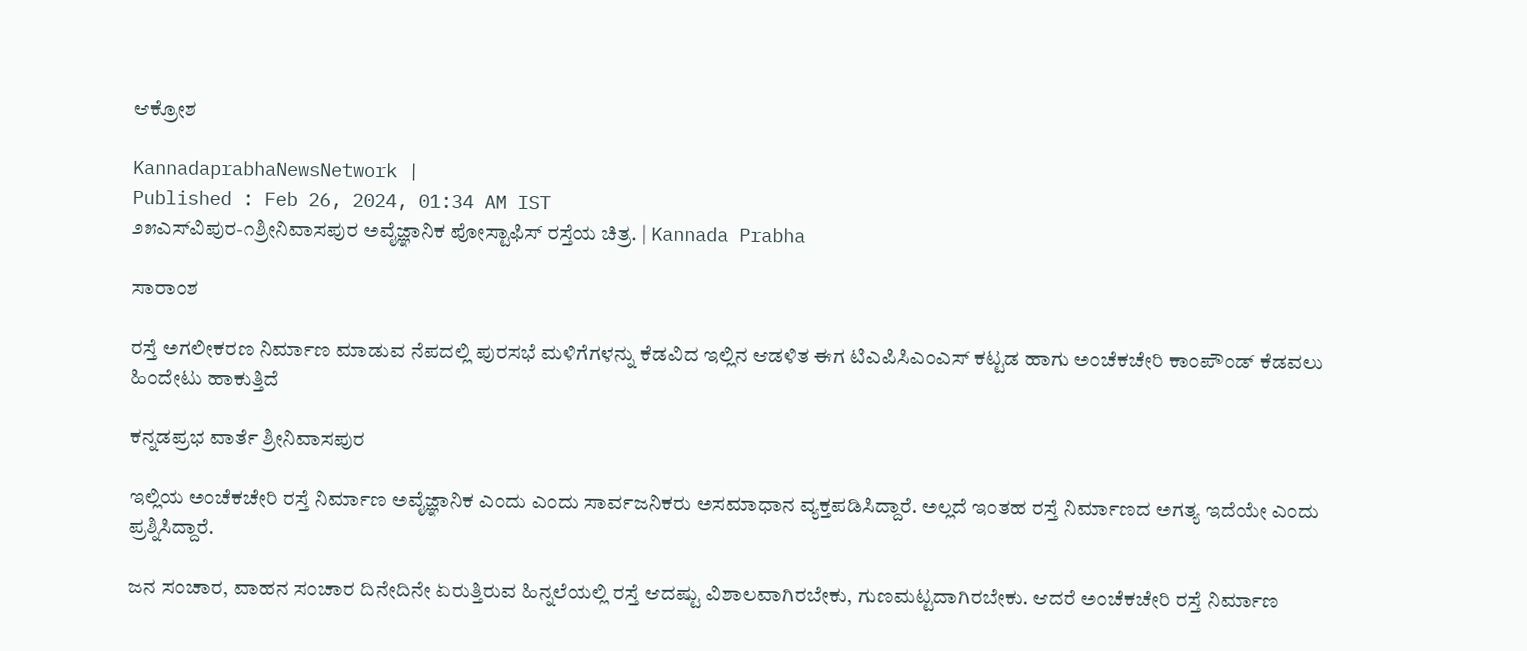ಆಕ್ರೋಶ

KannadaprabhaNewsNetwork |
Published : Feb 26, 2024, 01:34 AM IST
೨೫ಎಸ್‌ವಿಪುರ-೧ಶ್ರೀನಿವಾಸಪುರ ಅವೈಜ್ಞಾನಿಕ ಪೋಸ್ಟಾಫಿಸ್ ರಸ್ತೆಯ ಚಿತ್ರ. | Kannada Prabha

ಸಾರಾಂಶ

ರಸ್ತೆ ಅಗಲೀಕರಣ ನಿರ್ಮಾಣ ಮಾಡುವ ನೆಪದಲ್ಲಿ ಪುರಸಭೆ ಮಳಿಗೆಗಳನ್ನು ಕೆಡವಿದ ಇಲ್ಲಿನ ಆಡಳಿತ ಈಗ ಟಿಎಪಿಸಿಎಂಎಸ್ ಕಟ್ಟಡ ಹಾಗು ಅಂಚೆಕಚೇರಿ ಕಾಂಪೌಂಡ್ ಕೆಡವಲು ಹಿಂದೇಟು ಹಾಕುತ್ತಿದೆ

ಕನ್ನಡಪ್ರಭ ವಾರ್ತೆ ಶ್ರೀನಿವಾಸಪುರ

ಇಲ್ಲಿಯ ಅಂಚೆಕಚೇರಿ ರಸ್ತೆ ನಿರ್ಮಾಣ ಅವೈಜ್ಞಾನಿಕ ಎಂದು ಎಂದು ಸಾರ್ವಜನಿಕರು ಅಸಮಾಧಾನ ವ್ಯಕ್ತಪಡಿಸಿದ್ದಾರೆ. ಅಲ್ಲದೆ ಇಂತಹ ರಸ್ತೆ ನಿರ್ಮಾಣದ ಅಗತ್ಯ ಇದೆಯೇ ಎಂದು ಪ್ರಶ್ನಿಸಿದ್ದಾರೆ.

ಜನ ಸಂಚಾರ, ವಾಹನ ಸಂಚಾರ ದಿನೇದಿನೇ ಏರುತ್ತಿರುವ ಹಿನ್ನಲೆಯಲ್ಲಿ ರಸ್ತೆ ಆದಷ್ಟು ವಿಶಾಲವಾಗಿರಬೇಕು, ಗುಣಮಟ್ಟದಾಗಿರಬೇಕು. ಆದರೆ ಅಂಚೆಕಚೇರಿ ರಸ್ತೆ ನಿರ್ಮಾಣ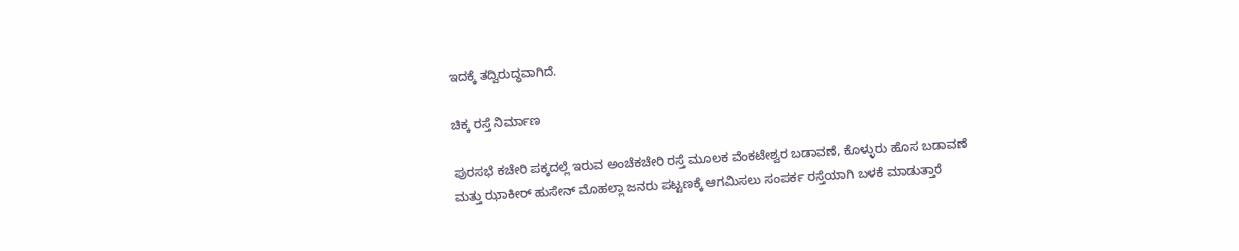ಇದಕ್ಕೆ ತದ್ವಿರುದ್ಧವಾಗಿದೆ.

ಚಿಕ್ಕ ರಸ್ತೆ ನಿರ್ಮಾಣ

ಪುರಸಭೆ ಕಚೇರಿ ಪಕ್ಕದಲ್ಲೆ ಇರುವ ಅಂಚೆಕಚೇರಿ ರಸ್ತೆ ಮೂಲಕ ವೆಂಕಟೇಶ್ವರ ಬಡಾವಣೆ, ಕೊಳ್ಳುರು ಹೊಸ ಬಡಾವಣೆ ಮತ್ತು ಝಾಕೀರ್ ಹುಸೇನ್ ಮೊಹಲ್ಲಾ ಜನರು ಪಟ್ಟಣಕ್ಕೆ ಆಗಮಿಸಲು ಸಂಪರ್ಕ ರಸ್ತೆಯಾಗಿ ಬಳಕೆ ಮಾಡುತ್ತಾರೆ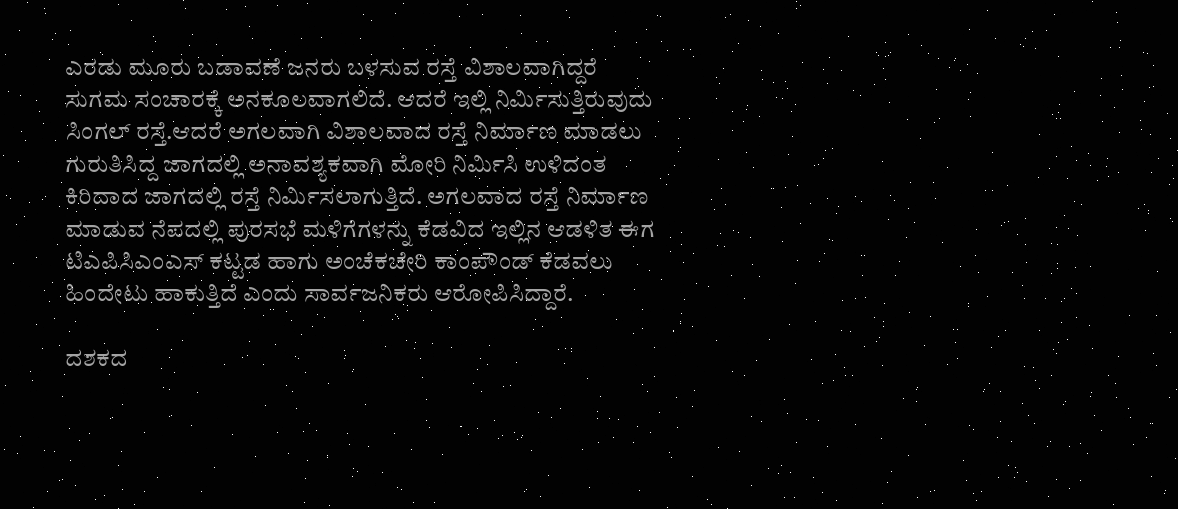ಎರಡು ಮೂರು ಬಡಾವಣೆ ಜನರು ಬಳಸುವ ರಸ್ತೆ ವಿಶಾಲವಾಗಿದ್ದರೆ ಸುಗಮ ಸಂಚಾರಕ್ಕೆ ಅನಕೂಲವಾಗಲಿದೆ. ಆದರೆ ಇಲ್ಲಿ ನಿರ್ಮಿಸುತ್ತಿರುವುದು ಸಿಂಗಲ್‌ ರಸ್ತೆ.ಆದರೆ ಅಗಲವಾಗಿ ವಿಶಾಲವಾದ ರಸ್ತೆ ನಿರ್ಮಾಣ ಮಾಡಲು ಗುರುತಿಸಿದ್ದ ಜಾಗದಲ್ಲಿ ಅನಾವಶ್ಯಕವಾಗಿ ಮೋರಿ ನಿರ್ಮಿಸಿ ಉಳಿದಂತ ಕಿರಿದಾದ ಜಾಗದಲ್ಲಿ ರಸ್ತೆ ನಿರ್ಮಿಸಲಾಗುತ್ತಿದೆ. ಅಗಲವಾದ ರಸ್ತೆ ನಿರ್ಮಾಣ ಮಾಡುವ ನೆಪದಲ್ಲಿ ಪುರಸಭೆ ಮಳಿಗೆಗಳನ್ನು ಕೆಡವಿದ ಇಲ್ಲಿನ ಆಡಳಿತ ಈಗ ಟಿಎಪಿಸಿಎಂಎಸ್ ಕಟ್ಟಡ ಹಾಗು ಅಂಚೆಕಚೇರಿ ಕಾಂಪೌಂಡ್ ಕೆಡವಲು ಹಿಂದೇಟು ಹಾಕುತ್ತಿದೆ ಎಂದು ಸಾರ್ವಜನಿಕರು ಆರೋಪಿಸಿದ್ದಾರೆ.

ದಶಕದ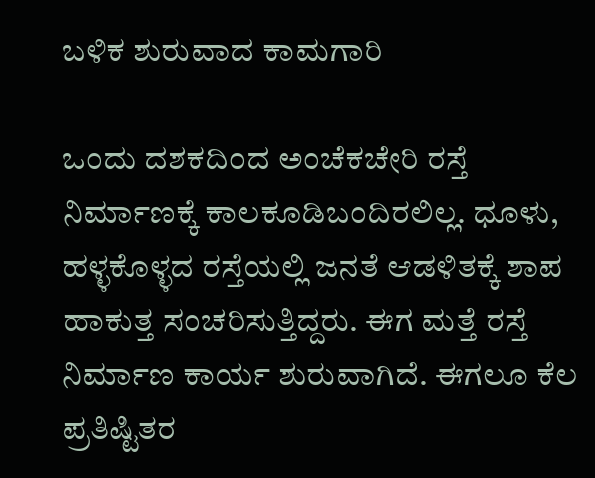ಬಳಿಕ ಶುರುವಾದ ಕಾಮಗಾರಿ

ಒಂದು ದಶಕದಿಂದ ಅಂಚೆಕಚೇರಿ ರಸ್ತೆ ನಿರ್ಮಾಣಕ್ಕೆ ಕಾಲಕೂಡಿಬಂದಿರಲಿಲ್ಲ. ಧೂಳು, ಹಳ್ಳಕೊಳ್ಳದ ರಸ್ತೆಯಲ್ಲಿ ಜನತೆ ಆಡಳಿತಕ್ಕೆ ಶಾಪ ಹಾಕುತ್ತ ಸಂಚರಿಸುತ್ತಿದ್ದರು. ಈಗ ಮತ್ತೆ ರಸ್ತೆ ನಿರ್ಮಾಣ ಕಾರ್ಯ ಶುರುವಾಗಿದೆ. ಈಗಲೂ ಕೆಲ ಪ್ರತಿಷ್ಟಿತರ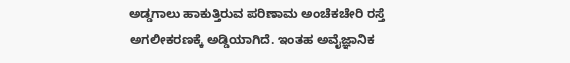ಅಡ್ಡಗಾಲು ಹಾಕುತ್ತಿರುವ ಪರಿಣಾಮ ಅಂಚೆಕಚೇರಿ ರಸ್ತೆ ಅಗಲೀಕರಣಕ್ಕೆ ಅಡ್ಡಿಯಾಗಿದೆ. ಇಂತಹ ಅವೈಜ್ಞಾನಿಕ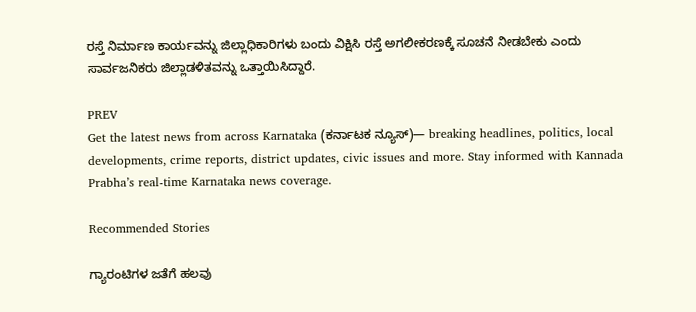ರಸ್ತೆ ನಿರ್ಮಾಣ ಕಾರ್ಯವನ್ನು ಜಿಲ್ಲಾಧಿಕಾರಿಗಳು ಬಂದು ವಿಕ್ಷಿಸಿ ರಸ್ತೆ ಅಗಲೀಕರಣಕ್ಕೆ ಸೂಚನೆ ನೀಡಬೇಕು ಎಂದು ಸಾರ್ವಜನಿಕರು ಜಿಲ್ಲಾಡಳಿತವನ್ನು ಒತ್ತಾಯಿಸಿದ್ದಾರೆ.

PREV
Get the latest news from across Karnataka (ಕರ್ನಾಟಕ ನ್ಯೂಸ್)— breaking headlines, politics, local developments, crime reports, district updates, civic issues and more. Stay informed with Kannada Prabha’s real‑time Karnataka news coverage.

Recommended Stories

ಗ್ಯಾರಂಟಿಗಳ ಜತೆಗೆ ಹಲವು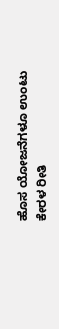ಹೊಸ ಯೋಜನೆಗಳೂ ಉಂಟು
ಕೇರಳ ರೀತಿ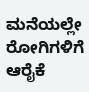ಮನೆಯಲ್ಲೇ ರೋಗಿಗಳಿಗೆ ಆರೈಕೆ